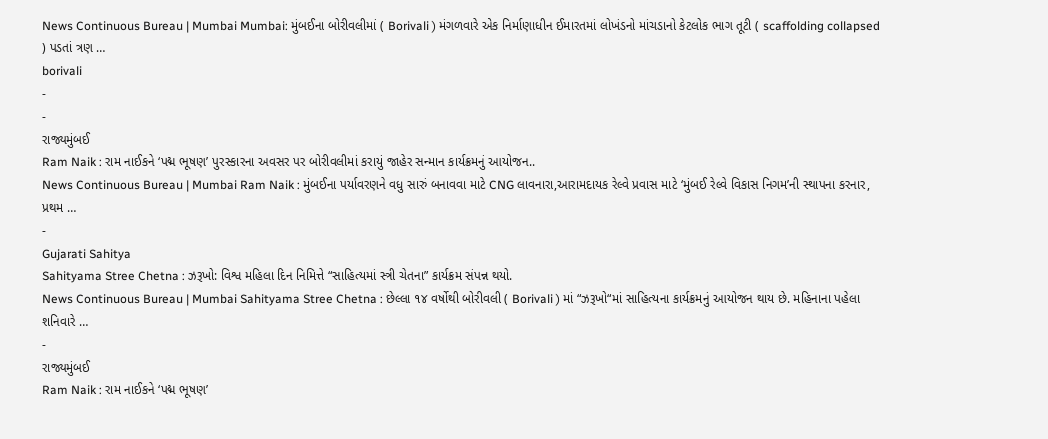News Continuous Bureau | Mumbai Mumbai: મુંબઈના બોરીવલીમાં ( Borivali ) મંગળવારે એક નિર્માણાધીન ઈમારતમાં લોખંડનો માંચડાનો કેટલોક ભાગ તૂટી ( scaffolding collapsed ) પડતાં ત્રણ …
borivali
-
-
રાજ્યમુંબઈ
Ram Naik : રામ નાઈકને ‘પદ્મ ભૂષણ’ પુરસ્કારના અવસર પર બોરીવલીમાં કરાયું જાહેર સન્માન કાર્યક્રમનું આયોજન..
News Continuous Bureau | Mumbai Ram Naik : મુંબઈના પર્યાવરણને વધુ સારું બનાવવા માટે CNG લાવનારા,આરામદાયક રેલ્વે પ્રવાસ માટે ‘મુંબઈ રેલ્વે વિકાસ નિગમ’ની સ્થાપના કરનાર, પ્રથમ …
-
Gujarati Sahitya
Sahityama Stree Chetna : ઝરૂખો: વિશ્વ મહિલા દિન નિમિત્તે “સાહિત્યમાં સ્ત્રી ચેતના” કાર્યક્રમ સંપન્ન થયો.
News Continuous Bureau | Mumbai Sahityama Stree Chetna : છેલ્લા ૧૪ વર્ષોથી બોરીવલી ( Borivali ) માં “ઝરૂખો“માં સાહિત્યના કાર્યક્રમનું આયોજન થાય છે. મહિનાના પહેલા શનિવારે …
-
રાજ્યમુંબઈ
Ram Naik : રામ નાઈકને ‘પદ્મ ભૂષણ’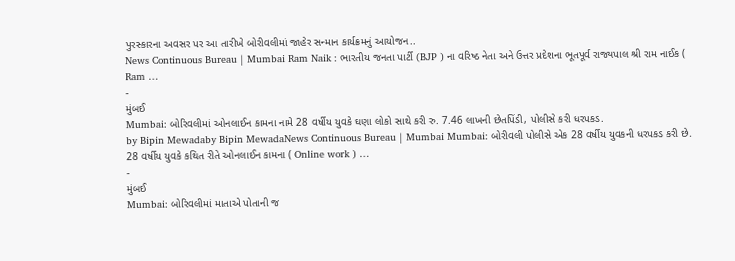પુરસ્કારના અવસર પર આ તારીખે બોરીવલીમાં જાહેર સન્માન કાર્યક્રમનું આયોજન..
News Continuous Bureau | Mumbai Ram Naik : ભારતીય જનતા પાર્ટી (BJP ) ના વરિષ્ઠ નેતા અને ઉત્તર પ્રદેશના ભૂતપૂર્વ રાજ્યપાલ શ્રી રામ નાઈક ( Ram …
-
મુંબઈ
Mumbai: બોરિવલીમાં ઓનલાઈન કામના નામે 28 વર્ષીય યુવકે ઘણા લોકો સાથે કરી રુ. 7.46 લાખની છેતપિંડી, પોલીસે કરી ધરપકડ.
by Bipin Mewadaby Bipin MewadaNews Continuous Bureau | Mumbai Mumbai: બોરીવલી પોલીસે એક 28 વર્ષીય યુવકની ધરપકડ કરી છે. 28 વર્ષીય યુવકે કથિત રીતે ઓનલાઈન કામના ( Online work ) …
-
મુંબઈ
Mumbai: બોરિવલીમાં માતાએ પોતાની જ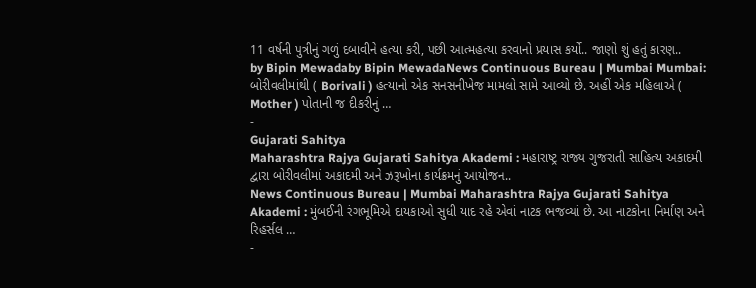11 વર્ષની પુત્રીનું ગળું દબાવીને હત્યા કરી, પછી આત્મહત્યા કરવાનો પ્રયાસ કર્યો.. જાણો શું હતું કારણ..
by Bipin Mewadaby Bipin MewadaNews Continuous Bureau | Mumbai Mumbai: બોરીવલીમાંથી ( Borivali ) હત્યાનો એક સનસનીખેજ મામલો સામે આવ્યો છે. અહીં એક મહિલાએ ( Mother ) પોતાની જ દીકરીનું …
-
Gujarati Sahitya
Maharashtra Rajya Gujarati Sahitya Akademi : મહારાષ્ટ્ર રાજ્ય ગુજરાતી સાહિત્ય અકાદમી દ્વારા બોરીવલીમાં અકાદમી અને ઝરૂખોના કાર્યક્રમનું આયોજન..
News Continuous Bureau | Mumbai Maharashtra Rajya Gujarati Sahitya Akademi : મુંબઈની રંગભૂમિએ દાયકાઓ સુધી યાદ રહે એવાં નાટક ભજવ્યાં છે. આ નાટકોના નિર્માણ અને રિહર્સલ …
-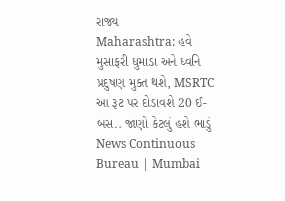રાજ્ય
Maharashtra: હવે મુસાફરી ધુમાડા અને ધ્વનિ પ્રદુષણ મુક્ત થશે, MSRTC આ રૂટ પર દોડાવશે 20 ઈ-બસ.. જાણો કેટલું હશે ભાડું
News Continuous Bureau | Mumbai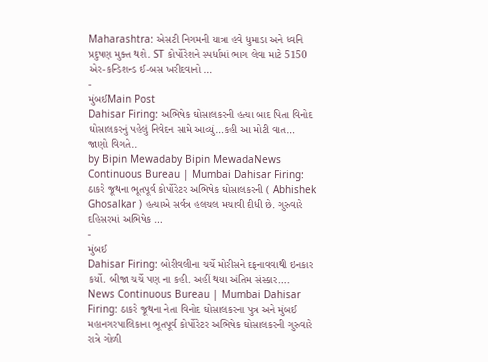Maharashtra: એસટી નિગમની યાત્રા હવે ધુમાડા અને ધ્વનિ પ્રદુષણ મુક્ત થશે. ST કોર્પોરેશને સ્પર્ધામાં ભાગ લેવા માટે 5150 એર-કન્ડિશન્ડ ઈ-બસ ખરીદવાનો …
-
મુંબઈMain Post
Dahisar Firing: અભિષેક ઘોસાલકરની હત્યા બાદ પિતા વિનોદ ઘોસાલકરનું પહેલું નિવેદન સામે આવ્યું…કહી આ મોટી વાત… જાણો વિગતે..
by Bipin Mewadaby Bipin MewadaNews Continuous Bureau | Mumbai Dahisar Firing: ઠાકરે જૂથના ભૂતપૂર્વ કોર્પોરેટર અભિષેક ઘોસાલકરની ( Abhishek Ghosalkar ) હત્યાએ સર્વત્ર હલચલ મચાવી દીધી છે. ગુરુવારે દહિસરમાં અભિષેક …
-
મુંબઈ
Dahisar Firing: બોરીવલીના ચર્ચે મોરીસને દફનાવવાથી ઇનકાર કર્યો. બીજા ચર્ચે પણ ના કહી. અહીં થયા અંતિમ સંસ્કાર….
News Continuous Bureau | Mumbai Dahisar Firing: ઠાકરે જૂથના નેતા વિનોદ ઘોસાલકરના પુત્ર અને મુંબઈ મહાનગરપાલિકાના ભૂતપૂર્વ કોર્પોરેટર અભિષેક ઘોસાલકરની ગુરુવારે રાત્રે ગોળી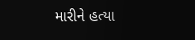મારીને હત્યા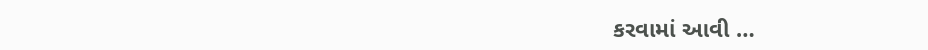કરવામાં આવી …